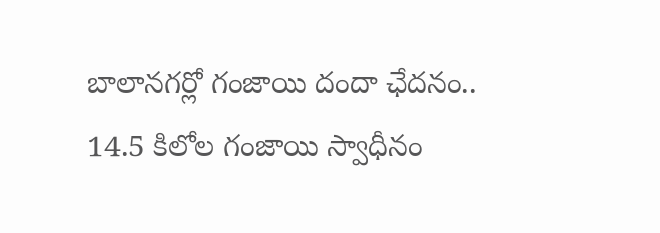బాలానగర్లో గంజాయి దందా ఛేదనం.. 14.5 కిలోల గంజాయి స్వాధీనం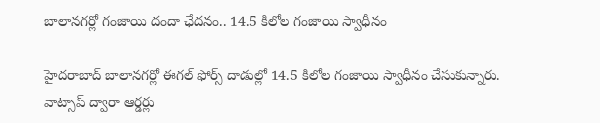బాలానగర్లో గంజాయి దందా ఛేదనం.. 14.5 కిలోల గంజాయి స్వాధీనం

హైదరాబాద్ బాలానగర్లో ఈగల్ ఫోర్స్ దాడుల్లో 14.5 కిలోల గంజాయి స్వాధీనం చేసుకున్నారు. వాట్సాప్ ద్వారా ఆర్డర్లు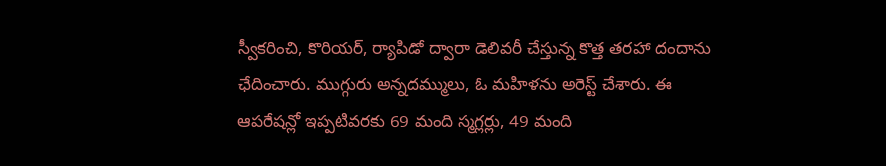స్వీకరించి, కొరియర్, ర్యాపిడో ద్వారా డెలివరీ చేస్తున్న కొత్త తరహా దందాను ఛేదించారు. ముగ్గురు అన్నదమ్ములు, ఓ మహిళను అరెస్ట్ చేశారు. ఈ ఆపరేషన్లో ఇప్పటివరకు 69 మంది స్మగ్లర్లు, 49 మంది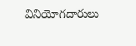వినియోగదారులు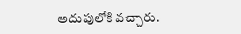అదుపులోకి వచ్చారు.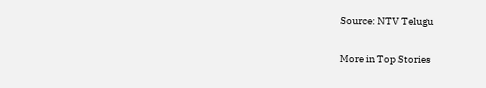Source: NTV Telugu

More in Top Stories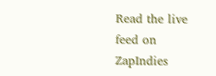Read the live feed on ZapIndies